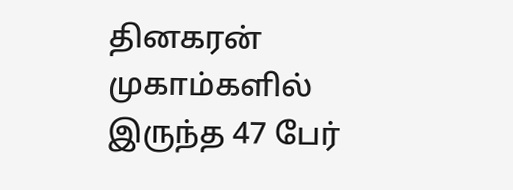தினகரன்
முகாம்களில் இருந்த 47 பேர்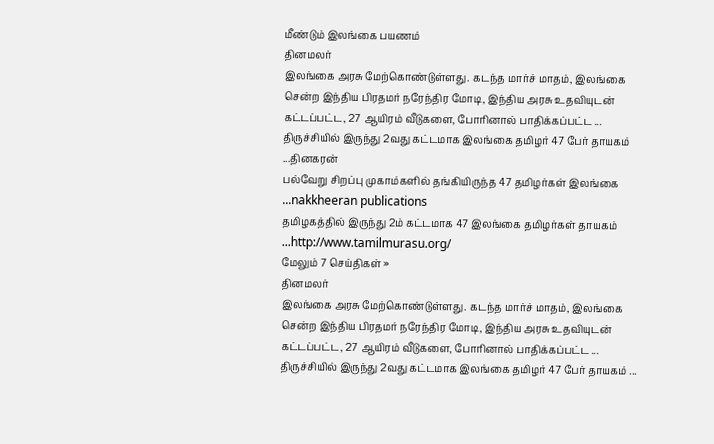மீண்டும் இலங்கை பயணம்
தினமலர்
இலங்கை அரசு மேற்கொண்டுள்ளது. கடந்த மார்ச் மாதம், இலங்கை சென்ற இந்திய பிரதமர் நரேந்திர மோடி, இந்திய அரசு உதவியுடன் கட்டப்பட்ட, 27 ஆயிரம் வீடுகளை, போரினால் பாதிக்கப்பட்ட ...
திருச்சியில் இருந்து 2வது கட்டமாக இலங்கை தமிழர் 47 பேர் தாயகம் ...தினகரன்
பல்வேறு சிறப்பு முகாம்களில் தங்கியிருந்த 47 தமிழர்கள் இலங்கை ...nakkheeran publications
தமிழகத்தில் இருந்து 2ம் கட்டமாக 47 இலங்கை தமிழர்கள் தாயகம் ...http://www.tamilmurasu.org/
மேலும் 7 செய்திகள் »
தினமலர்
இலங்கை அரசு மேற்கொண்டுள்ளது. கடந்த மார்ச் மாதம், இலங்கை சென்ற இந்திய பிரதமர் நரேந்திர மோடி, இந்திய அரசு உதவியுடன் கட்டப்பட்ட, 27 ஆயிரம் வீடுகளை, போரினால் பாதிக்கப்பட்ட ...
திருச்சியில் இருந்து 2வது கட்டமாக இலங்கை தமிழர் 47 பேர் தாயகம் ...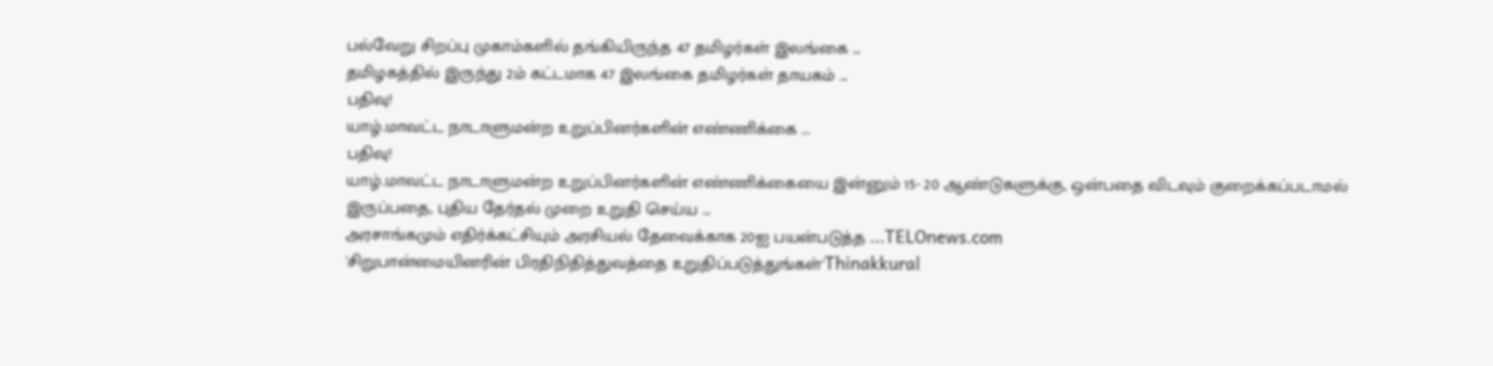பல்வேறு சிறப்பு முகாம்களில் தங்கியிருந்த 47 தமிழர்கள் இலங்கை ...
தமிழகத்தில் இருந்து 2ம் கட்டமாக 47 இலங்கை தமிழர்கள் தாயகம் ...
பதிவு!
யாழ்.மாவட்ட நாடாளுமன்ற உறுப்பினர்களின் எண்ணிக்கை ...
பதிவு!
யாழ்.மாவட்ட நாடாளுமன்ற உறுப்பினர்களின் எண்ணிக்கையை இன்னும் 15- 20 ஆண்டுகளுக்கு, ஒன்பதை விடவும் குறைக்கப்படாமல் இருப்பதை, புதிய தேர்தல் முறை உறுதி செய்ய ...
அரசாங்கமும் எதிர்க்கட்சியும் அரசியல் தேவைக்காக 20ஐ பயன்படுத்த ...TELOnews.com
'சிறுபான்மையினரின் பிரதிநிதித்துவத்தை உறுதிப்படுத்துங்கள்'Thinakkural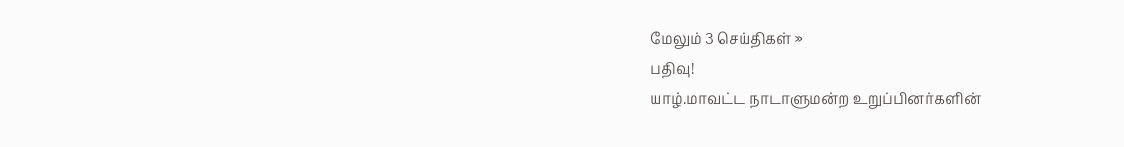மேலும் 3 செய்திகள் »
பதிவு!
யாழ்.மாவட்ட நாடாளுமன்ற உறுப்பினர்களின்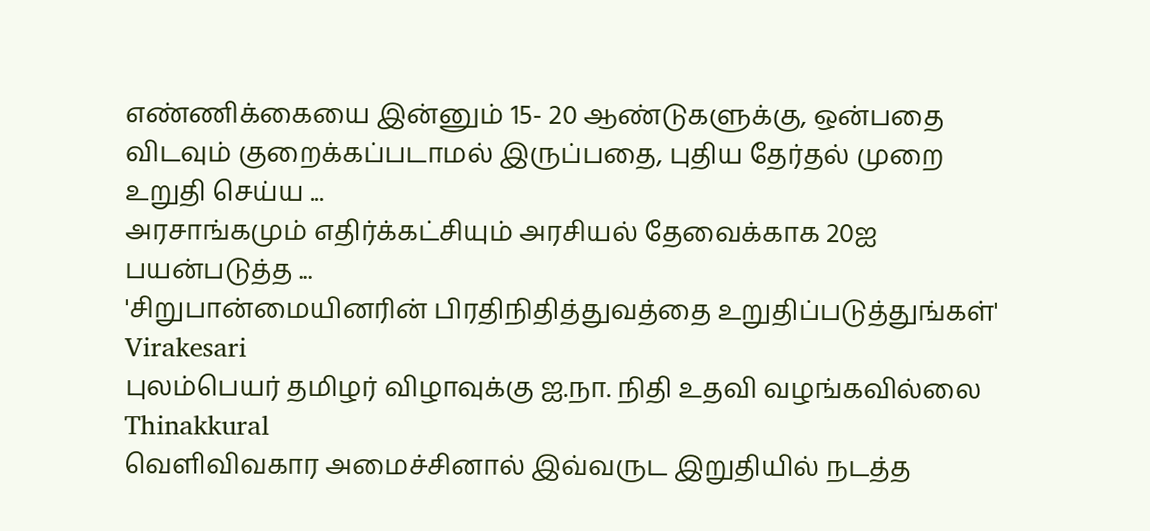எண்ணிக்கையை இன்னும் 15- 20 ஆண்டுகளுக்கு, ஒன்பதை விடவும் குறைக்கப்படாமல் இருப்பதை, புதிய தேர்தல் முறை உறுதி செய்ய ...
அரசாங்கமும் எதிர்க்கட்சியும் அரசியல் தேவைக்காக 20ஐ பயன்படுத்த ...
'சிறுபான்மையினரின் பிரதிநிதித்துவத்தை உறுதிப்படுத்துங்கள்'
Virakesari
புலம்பெயர் தமிழர் விழாவுக்கு ஐ.நா. நிதி உதவி வழங்கவில்லை
Thinakkural
வெளிவிவகார அமைச்சினால் இவ்வருட இறுதியில் நடத்த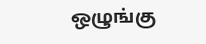ஒழுங்கு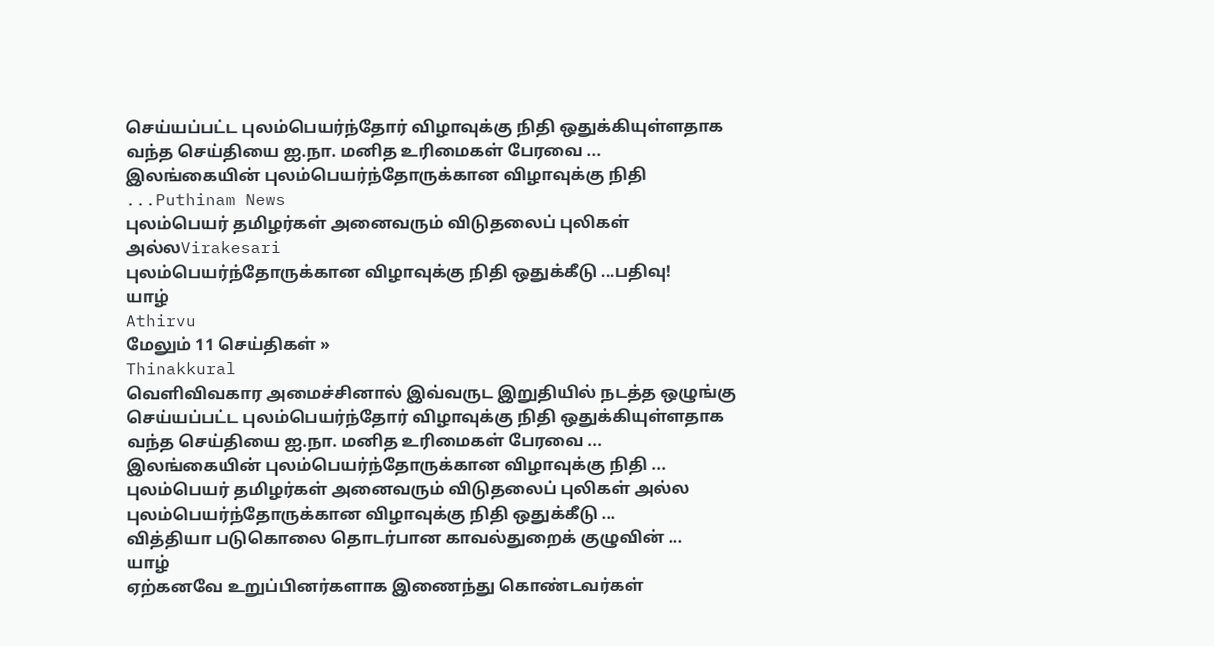செய்யப்பட்ட புலம்பெயர்ந்தோர் விழாவுக்கு நிதி ஒதுக்கியுள்ளதாக வந்த செய்தியை ஐ.நா. மனித உரிமைகள் பேரவை ...
இலங்கையின் புலம்பெயர்ந்தோருக்கான விழாவுக்கு நிதி ...Puthinam News
புலம்பெயர் தமிழர்கள் அனைவரும் விடுதலைப் புலிகள் அல்லVirakesari
புலம்பெயர்ந்தோருக்கான விழாவுக்கு நிதி ஒதுக்கீடு ...பதிவு!
யாழ்
Athirvu
மேலும் 11 செய்திகள் »
Thinakkural
வெளிவிவகார அமைச்சினால் இவ்வருட இறுதியில் நடத்த ஒழுங்கு செய்யப்பட்ட புலம்பெயர்ந்தோர் விழாவுக்கு நிதி ஒதுக்கியுள்ளதாக வந்த செய்தியை ஐ.நா. மனித உரிமைகள் பேரவை ...
இலங்கையின் புலம்பெயர்ந்தோருக்கான விழாவுக்கு நிதி ...
புலம்பெயர் தமிழர்கள் அனைவரும் விடுதலைப் புலிகள் அல்ல
புலம்பெயர்ந்தோருக்கான விழாவுக்கு நிதி ஒதுக்கீடு ...
வித்தியா படுகொலை தொடர்பான காவல்துறைக் குழுவின் ...
யாழ்
ஏற்கனவே உறுப்பினர்களாக இணைந்து கொண்டவர்கள்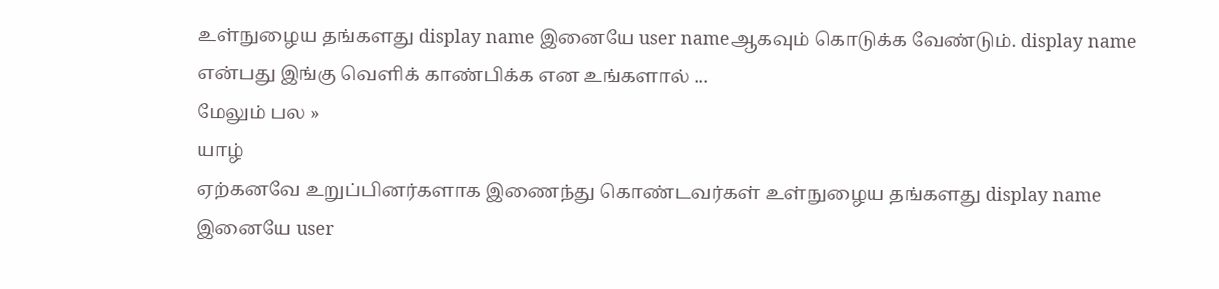உள்நுழைய தங்களது display name இனையே user nameஆகவும் கொடுக்க வேண்டும். display name என்பது இங்கு வெளிக் காண்பிக்க என உங்களால் ...
மேலும் பல »
யாழ்
ஏற்கனவே உறுப்பினர்களாக இணைந்து கொண்டவர்கள் உள்நுழைய தங்களது display name இனையே user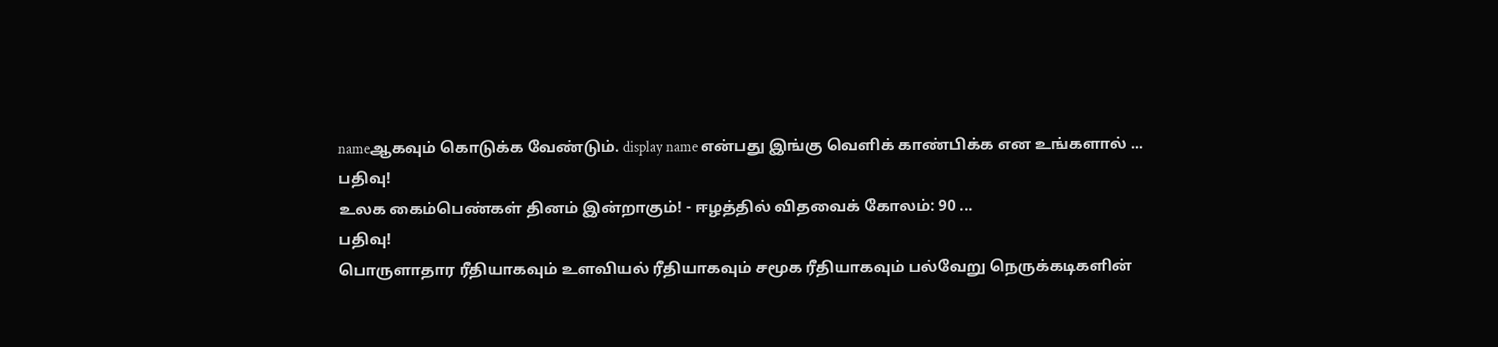nameஆகவும் கொடுக்க வேண்டும். display name என்பது இங்கு வெளிக் காண்பிக்க என உங்களால் ...
பதிவு!
உலக கைம்பெண்கள் தினம் இன்றாகும்! - ஈழத்தில் விதவைக் கோலம்: 90 ...
பதிவு!
பொருளாதார ரீதியாகவும் உளவியல் ரீதியாகவும் சமூக ரீதியாகவும் பல்வேறு நெருக்கடிகளின்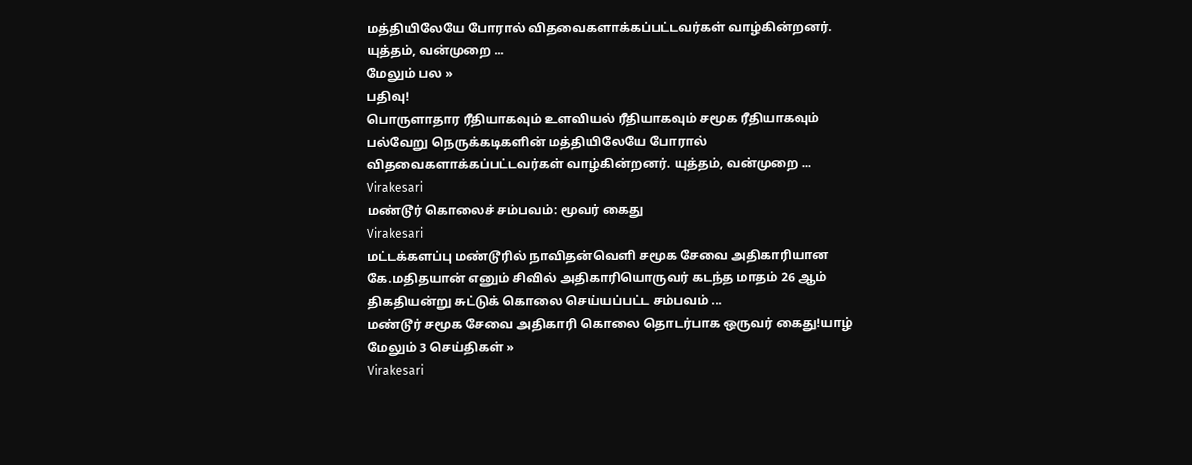மத்தியிலேயே போரால் விதவைகளாக்கப்பட்டவர்கள் வாழ்கின்றனர். யுத்தம், வன்முறை ...
மேலும் பல »
பதிவு!
பொருளாதார ரீதியாகவும் உளவியல் ரீதியாகவும் சமூக ரீதியாகவும் பல்வேறு நெருக்கடிகளின் மத்தியிலேயே போரால் விதவைகளாக்கப்பட்டவர்கள் வாழ்கின்றனர். யுத்தம், வன்முறை ...
Virakesari
மண்டூர் கொலைச் சம்பவம்: மூவர் கைது
Virakesari
மட்டக்களப்பு மண்டூரில் நாவிதன்வெளி சமூக சேவை அதிகாரியான கே.மதிதயான் எனும் சிவில் அதிகாரியொருவர் கடந்த மாதம் 26 ஆம் திகதியன்று சுட்டுக் கொலை செய்யப்பட்ட சம்பவம் ...
மண்டூர் சமூக சேவை அதிகாரி கொலை தொடர்பாக ஒருவர் கைது!யாழ்
மேலும் 3 செய்திகள் »
Virakesari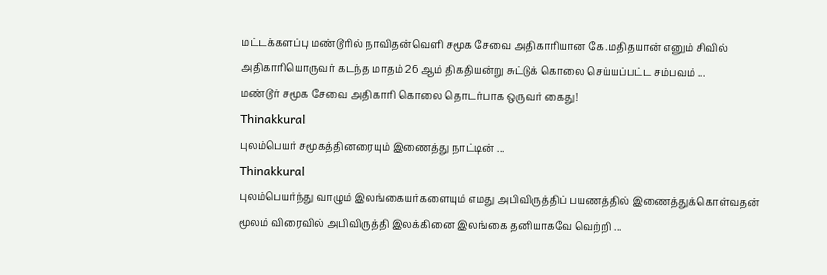மட்டக்களப்பு மண்டூரில் நாவிதன்வெளி சமூக சேவை அதிகாரியான கே.மதிதயான் எனும் சிவில் அதிகாரியொருவர் கடந்த மாதம் 26 ஆம் திகதியன்று சுட்டுக் கொலை செய்யப்பட்ட சம்பவம் ...
மண்டூர் சமூக சேவை அதிகாரி கொலை தொடர்பாக ஒருவர் கைது!
Thinakkural
புலம்பெயர் சமூகத்தினரையும் இணைத்து நாட்டின் ...
Thinakkural
புலம்பெயர்ந்து வாழும் இலங்கையர்களையும் எமது அபிவிருத்திப் பயணத்தில் இணைத்துக்கொள்வதன் மூலம் விரைவில் அபிவிருத்தி இலக்கினை இலங்கை தனியாகவே வெற்றி ...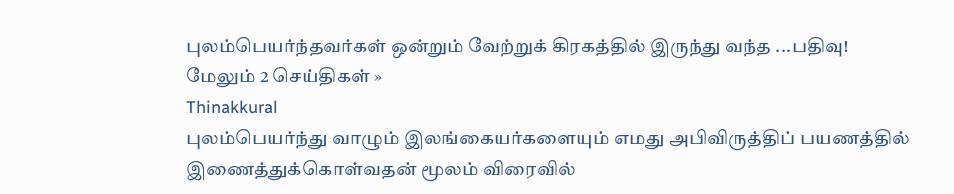புலம்பெயர்ந்தவர்கள் ஒன்றும் வேற்றுக் கிரகத்தில் இருந்து வந்த ...பதிவு!
மேலும் 2 செய்திகள் »
Thinakkural
புலம்பெயர்ந்து வாழும் இலங்கையர்களையும் எமது அபிவிருத்திப் பயணத்தில் இணைத்துக்கொள்வதன் மூலம் விரைவில்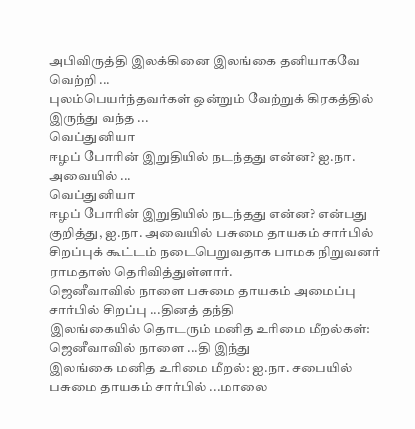அபிவிருத்தி இலக்கினை இலங்கை தனியாகவே வெற்றி ...
புலம்பெயர்ந்தவர்கள் ஒன்றும் வேற்றுக் கிரகத்தில் இருந்து வந்த ...
வெப்துனியா
ஈழப் போரின் இறுதியில் நடந்தது என்ன? ஐ.நா. அவையில் ...
வெப்துனியா
ஈழப் போரின் இறுதியில் நடந்தது என்ன? என்பது குறித்து, ஐ.நா. அவையில் பசுமை தாயகம் சார்பில் சிறப்புக் கூட்டம் நடைபெறுவதாக பாமக நிறுவனர் ராமதாஸ் தெரிவித்துள்ளார்.
ஜெனீவாவில் நாளை பசுமை தாயகம் அமைப்பு சார்பில் சிறப்பு ...தினத் தந்தி
இலங்கையில் தொடரும் மனித உரிமை மீறல்கள்: ஜெனீவாவில் நாளை ...தி இந்து
இலங்கை மனித உரிமை மீறல்: ஐ.நா. சபையில் பசுமை தாயகம் சார்பில் ...மாலை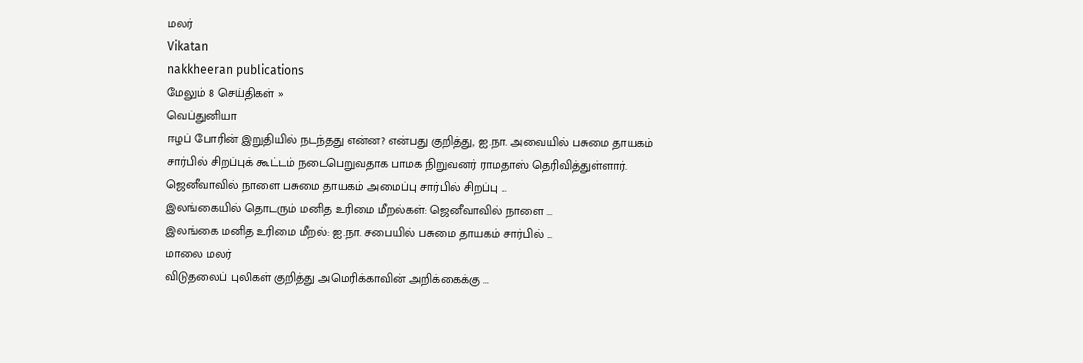மலர்
Vikatan
nakkheeran publications
மேலும் 8 செய்திகள் »
வெப்துனியா
ஈழப் போரின் இறுதியில் நடந்தது என்ன? என்பது குறித்து, ஐ.நா. அவையில் பசுமை தாயகம் சார்பில் சிறப்புக் கூட்டம் நடைபெறுவதாக பாமக நிறுவனர் ராமதாஸ் தெரிவித்துள்ளார்.
ஜெனீவாவில் நாளை பசுமை தாயகம் அமைப்பு சார்பில் சிறப்பு ...
இலங்கையில் தொடரும் மனித உரிமை மீறல்கள்: ஜெனீவாவில் நாளை ...
இலங்கை மனித உரிமை மீறல்: ஐ.நா. சபையில் பசுமை தாயகம் சார்பில் ...
மாலை மலர்
விடுதலைப் புலிகள் குறித்து அமெரிக்காவின் அறிக்கைக்கு ...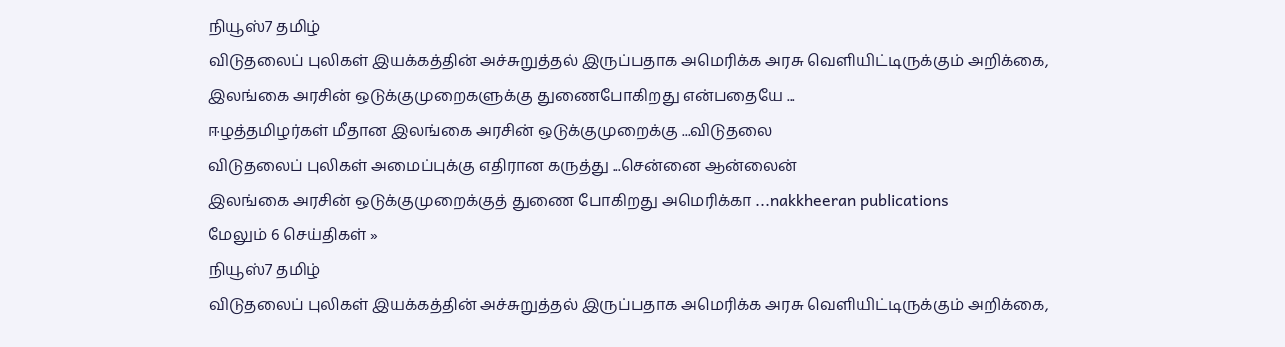நியூஸ்7 தமிழ்
விடுதலைப் புலிகள் இயக்கத்தின் அச்சுறுத்தல் இருப்பதாக அமெரிக்க அரசு வெளியிட்டிருக்கும் அறிக்கை, இலங்கை அரசின் ஒடுக்குமுறைகளுக்கு துணைபோகிறது என்பதையே ...
ஈழத்தமிழர்கள் மீதான இலங்கை அரசின் ஒடுக்குமுறைக்கு ...விடுதலை
விடுதலைப் புலிகள் அமைப்புக்கு எதிரான கருத்து ...சென்னை ஆன்லைன்
இலங்கை அரசின் ஒடுக்குமுறைக்குத் துணை போகிறது அமெரிக்கா ...nakkheeran publications
மேலும் 6 செய்திகள் »
நியூஸ்7 தமிழ்
விடுதலைப் புலிகள் இயக்கத்தின் அச்சுறுத்தல் இருப்பதாக அமெரிக்க அரசு வெளியிட்டிருக்கும் அறிக்கை,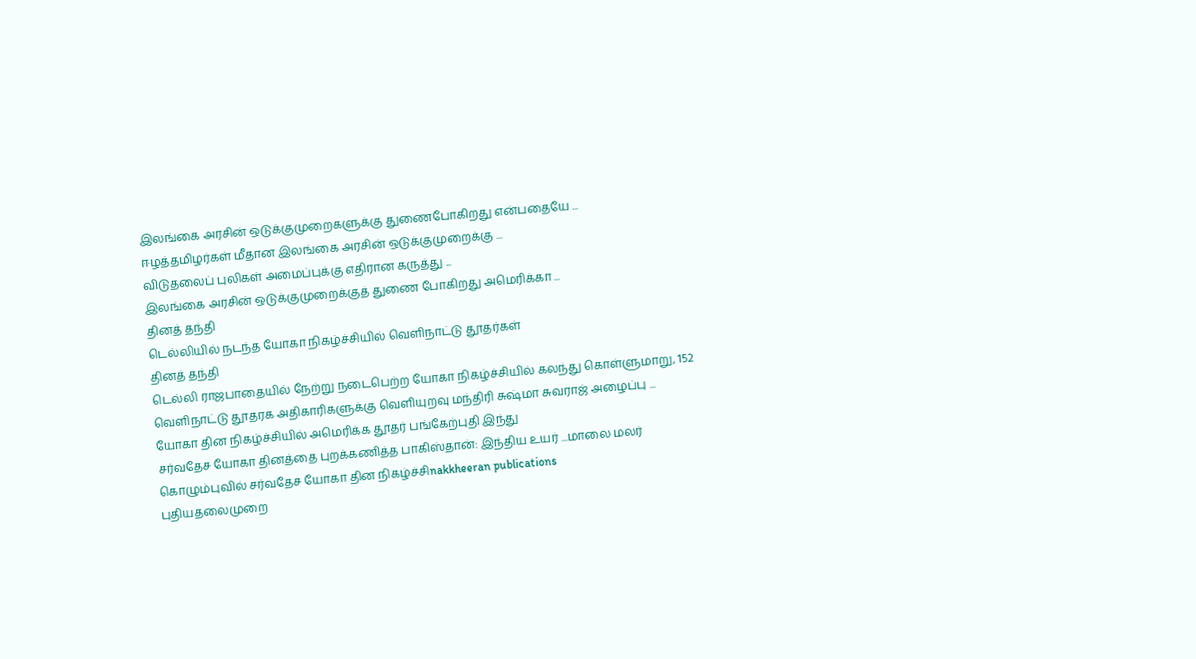இலங்கை அரசின் ஒடுக்குமுறைகளுக்கு துணைபோகிறது என்பதையே ...
ஈழத்தமிழர்கள் மீதான இலங்கை அரசின் ஒடுக்குமுறைக்கு ...
விடுதலைப் புலிகள் அமைப்புக்கு எதிரான கருத்து ...
இலங்கை அரசின் ஒடுக்குமுறைக்குத் துணை போகிறது அமெரிக்கா ...
தினத் தந்தி
டெல்லியில் நடந்த யோகா நிகழ்ச்சியில் வெளிநாட்டு தூதர்கள்
தினத் தந்தி
டெல்லி ராஜபாதையில் நேற்று நடைபெற்ற யோகா நிகழ்ச்சியில் கலந்து கொள்ளுமாறு, 152 வெளிநாட்டு தூதரக அதிகாரிகளுக்கு வெளியுறவு மந்திரி சுஷ்மா சுவராஜ் அழைப்பு ...
யோகா தின நிகழ்ச்சியில் அமெரிக்க தூதர் பங்கேற்புதி இந்து
சர்வதேச யோகா தினத்தை புறக்கணித்த பாகிஸ்தான்: இந்திய உயர் ...மாலை மலர்
கொழும்புவில் சர்வதேச யோகா தின நிகழ்ச்சிnakkheeran publications
புதியதலைமுறை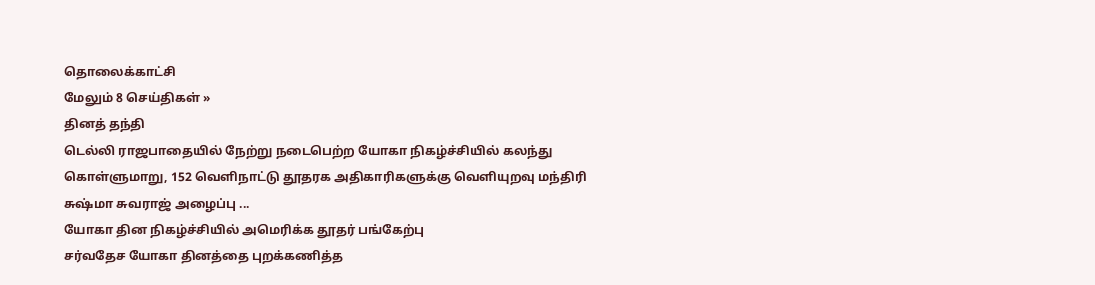தொலைக்காட்சி
மேலும் 8 செய்திகள் »
தினத் தந்தி
டெல்லி ராஜபாதையில் நேற்று நடைபெற்ற யோகா நிகழ்ச்சியில் கலந்து கொள்ளுமாறு, 152 வெளிநாட்டு தூதரக அதிகாரிகளுக்கு வெளியுறவு மந்திரி சுஷ்மா சுவராஜ் அழைப்பு ...
யோகா தின நிகழ்ச்சியில் அமெரிக்க தூதர் பங்கேற்பு
சர்வதேச யோகா தினத்தை புறக்கணித்த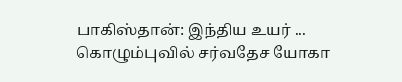பாகிஸ்தான்: இந்திய உயர் ...
கொழும்புவில் சர்வதேச யோகா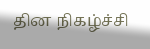தின நிகழ்ச்சி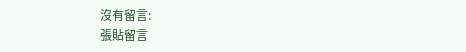沒有留言:
張貼留言